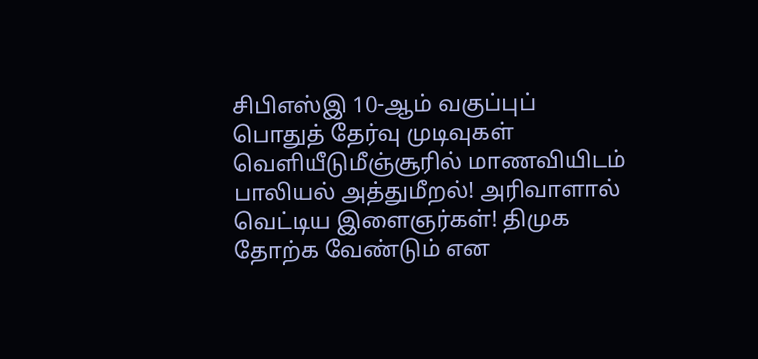சிபிஎஸ்இ 10-ஆம் வகுப்புப் பொதுத் தேர்வு முடிவுகள் வெளியீடுமீஞ்சூரில் மாணவியிடம் பாலியல் அத்துமீறல்! அரிவாளால் வெட்டிய இளைஞர்கள்! திமுக தோற்க வேண்டும் என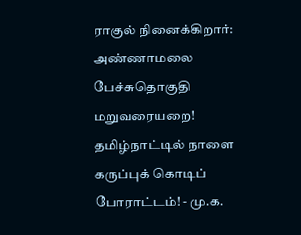ராகுல் நினைக்கிறார்: அண்ணாமலை பேச்சுதொகுதி மறுவரையறை! தமிழ்நாட்டில் நாளை கருப்புக் கொடிப் போராட்டம்! - மு.க.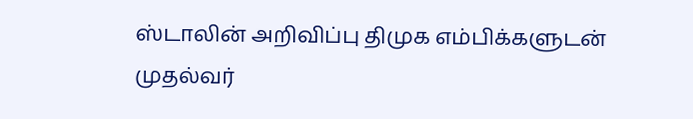ஸ்டாலின் அறிவிப்பு திமுக எம்பிக்களுடன் முதல்வர்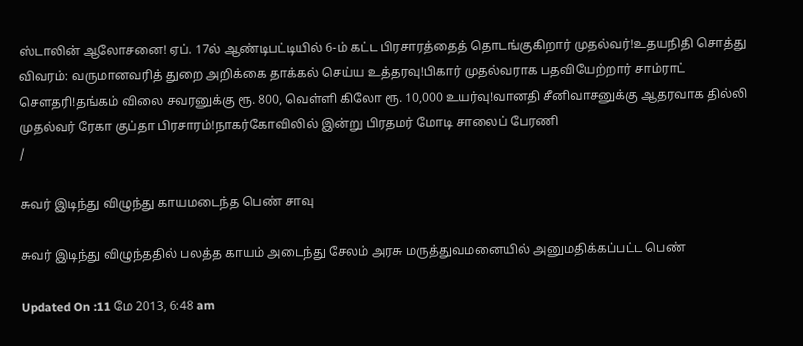ஸ்டாலின் ஆலோசனை! ஏப். 17ல் ஆண்டிபட்டியில் 6-ம் கட்ட பிரசாரத்தைத் தொடங்குகிறார் முதல்வர்!உதயநிதி சொத்து விவரம்: வருமானவரித் துறை அறிக்கை தாக்கல் செய்ய உத்தரவு!பிகார் முதல்வராக பதவியேற்றார் சாம்ராட் சௌதரி!தங்கம் விலை சவரனுக்கு ரூ. 800, வெள்ளி கிலோ ரூ. 10,000 உயர்வு!வானதி சீனிவாசனுக்கு ஆதரவாக தில்லி முதல்வர் ரேகா குப்தா பிரசாரம்!நாகர்கோவிலில் இன்று பிரதமர் மோடி சாலைப் பேரணி
/

சுவர் இடிந்து விழுந்து காயமடைந்த பெண் சாவு

சுவர் இடிந்து விழுந்ததில் பலத்த காயம் அடைந்து சேலம் அரசு மருத்துவமனையில் அனுமதிக்கப்பட்ட பெண்

Updated On :11 மே 2013, 6:48 am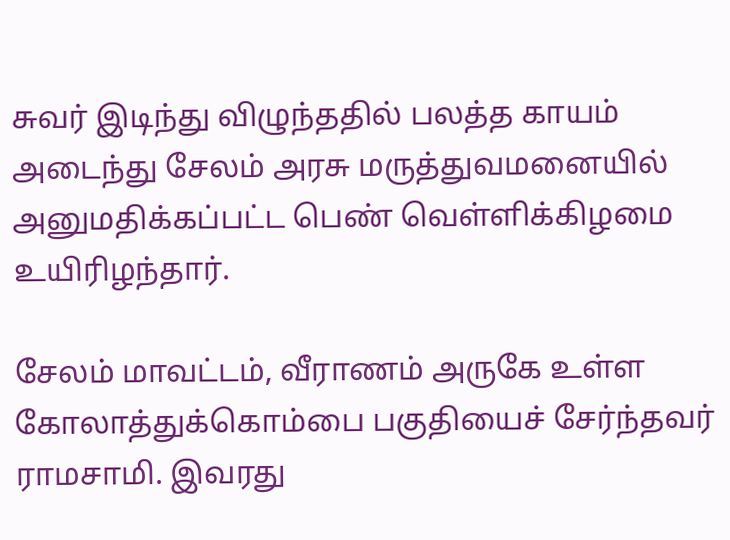சுவர் இடிந்து விழுந்ததில் பலத்த காயம் அடைந்து சேலம் அரசு மருத்துவமனையில் அனுமதிக்கப்பட்ட பெண் வெள்ளிக்கிழமை உயிரிழந்தார்.

சேலம் மாவட்டம், வீராணம் அருகே உள்ள கோலாத்துக்கொம்பை பகுதியைச் சேர்ந்தவர் ராமசாமி. இவரது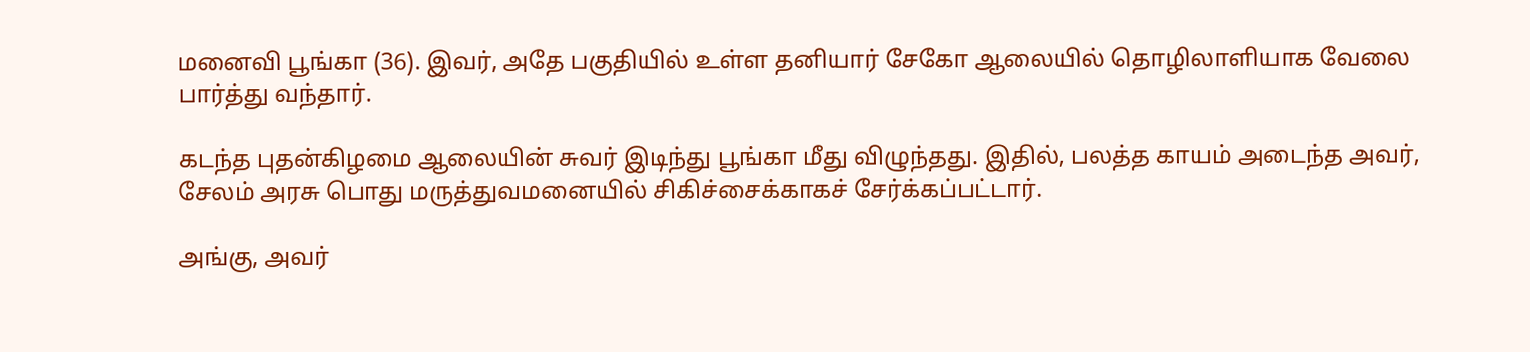மனைவி பூங்கா (36). இவர், அதே பகுதியில் உள்ள தனியார் சேகோ ஆலையில் தொழிலாளியாக வேலை பார்த்து வந்தார்.

கடந்த புதன்கிழமை ஆலையின் சுவர் இடிந்து பூங்கா மீது விழுந்தது. இதில், பலத்த காயம் அடைந்த அவர், சேலம் அரசு பொது மருத்துவமனையில் சிகிச்சைக்காகச் சேர்க்கப்பட்டார்.

அங்கு, அவர்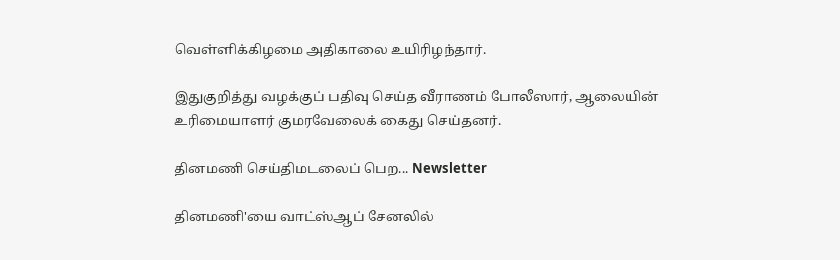வெள்ளிக்கிழமை அதிகாலை உயிரிழந்தார்.

இதுகுறித்து வழக்குப் பதிவு செய்த வீராணம் போலீஸார், ஆலையின் உரிமையாளர் குமரவேலைக் கைது செய்தனர்.

தினமணி செய்திமடலைப் பெற... Newsletter

தினமணி'யை வாட்ஸ்ஆப் சேனலில்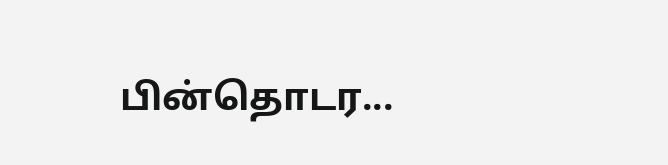பின்தொடர...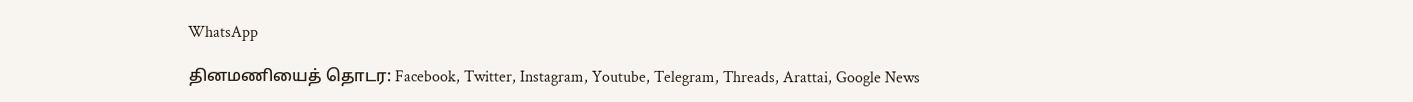WhatsApp

தினமணியைத் தொடர: Facebook, Twitter, Instagram, Youtube, Telegram, Threads, Arattai, Google News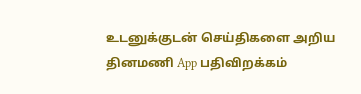உடனுக்குடன் செய்திகளை அறிய தினமணி App பதிவிறக்கம்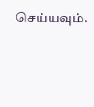செய்யவும்.